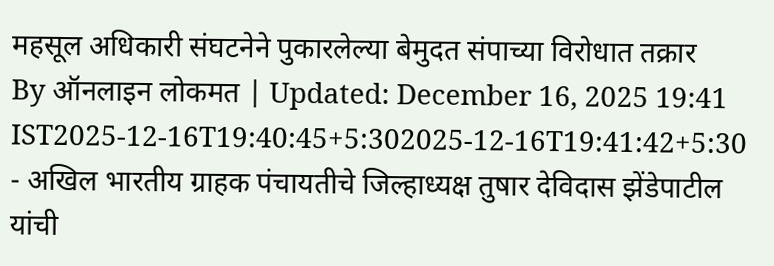महसूल अधिकारी संघटनेने पुकारलेल्या बेमुदत संपाच्या विरोधात तक्रार
By ऑनलाइन लोकमत | Updated: December 16, 2025 19:41 IST2025-12-16T19:40:45+5:302025-12-16T19:41:42+5:30
- अखिल भारतीय ग्राहक पंचायतीचे जिल्हाध्यक्ष तुषार देविदास झेंडेपाटील यांची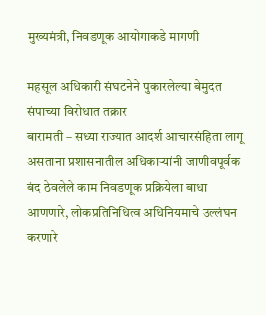मुख्यमंत्री, निवडणूक आयोगाकडे मागणी

महसूल अधिकारी संघटनेने पुकारलेल्या बेमुदत संपाच्या विरोधात तक्रार
बारामती – सध्या राज्यात आदर्श आचारसंहिता लागू असताना प्रशासनातील अधिकाऱ्यांनी जाणीवपूर्वक बंद ठेवलेले काम निवडणूक प्रक्रियेला बाधा आणणारे, लोकप्रतिनिधित्व अधिनियमाचे उल्लंघन करणारे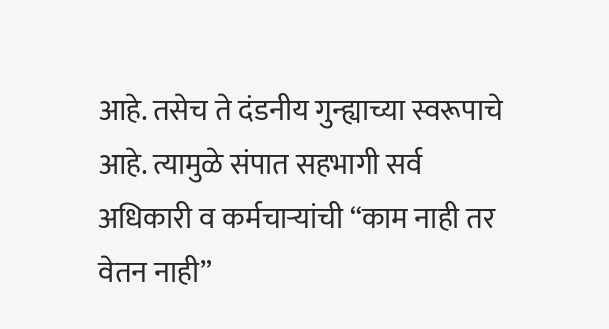आहे. तसेच ते दंडनीय गुन्ह्याच्या स्वरूपाचे आहे. त्यामुळे संपात सहभागी सर्व अधिकारी व कर्मचाऱ्यांची “काम नाही तर वेतन नाही”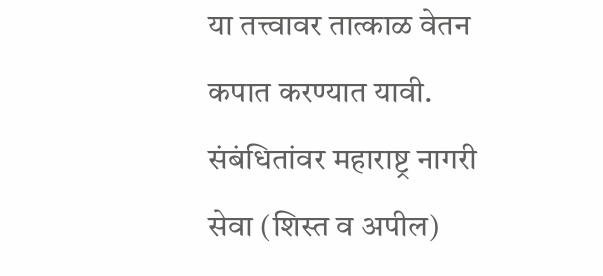या तत्त्वावर तात्काळ वेतन कपात करण्यात यावी. संबंधितांवर महाराष्ट्र नागरी सेवा (शिस्त व अपील)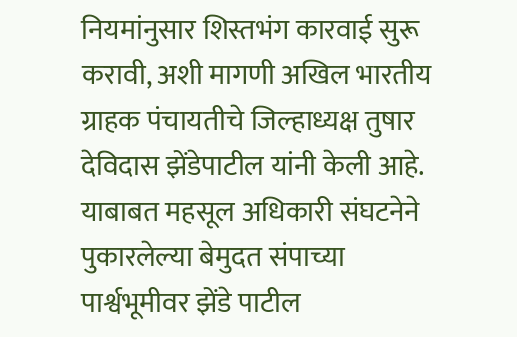नियमांनुसार शिस्तभंग कारवाई सुरू करावी, अशी मागणी अखिल भारतीय ग्राहक पंचायतीचे जिल्हाध्यक्ष तुषार देविदास झेंडेपाटील यांनी केली आहे.
याबाबत महसूल अधिकारी संघटनेने पुकारलेल्या बेमुदत संपाच्या पार्श्वभूमीवर झेंडे पाटील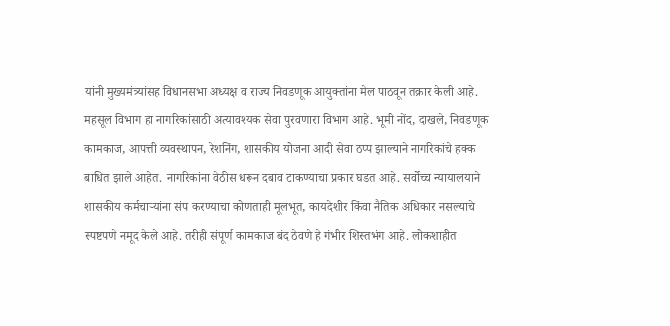यांनी मुख्यमंत्र्यांसह विधानसभा अध्यक्ष व राज्य निवडणूक आयुक्तांना मेल पाठवून तक्रार केली आहे. महसूल विभाग हा नागरिकांसाठी अत्यावश्यक सेवा पुरवणारा विभाग आहे. भूमी नोंद, दाखले, निवडणूक कामकाज, आपत्ती व्यवस्थापन, रेशनिंग, शासकीय योजना आदी सेवा ठप्प झाल्याने नागरिकांचे हक्क बाधित झाले आहेत. नागरिकांना वेठीस धरून दबाव टाकण्याचा प्रकार घडत आहे. सर्वोच्च न्यायालयाने शासकीय कर्मचाऱ्यांना संप करण्याचा कोणताही मूलभूत, कायदेशीर किंवा नैतिक अधिकार नसल्याचे स्पष्टपणे नमूद केले आहे. तरीही संपूर्ण कामकाज बंद ठेवणे हे गंभीर शिस्तभंग आहे. लोकशाहीत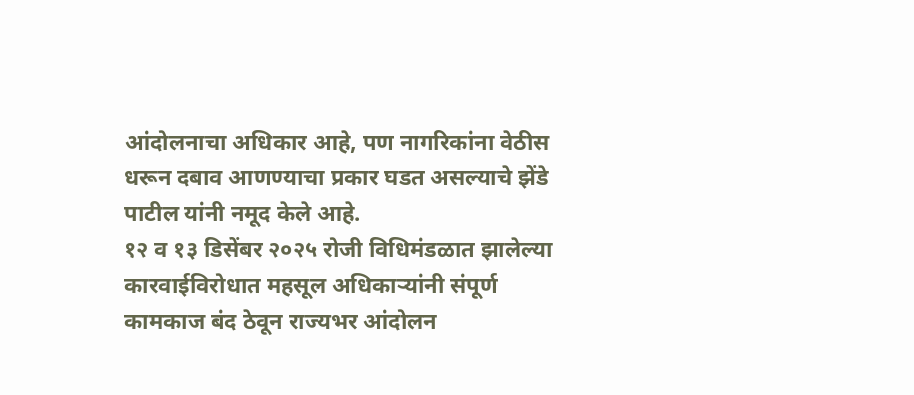आंदोलनाचा अधिकार आहे, पण नागरिकांना वेठीस धरून दबाव आणण्याचा प्रकार घडत असल्याचे झेंडे पाटील यांनी नमूद केले आहे.
१२ व १३ डिसेंबर २०२५ रोजी विधिमंडळात झालेल्या कारवाईविरोधात महसूल अधिकाऱ्यांनी संपूर्ण कामकाज बंद ठेवून राज्यभर आंदोलन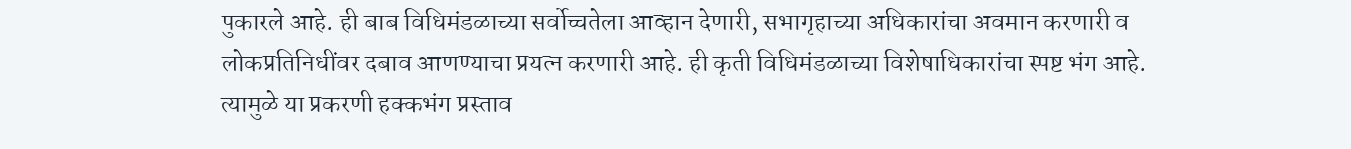पुकारले आहे. ही बाब विधिमंडळाच्या सर्वोच्चतेला आव्हान देणारी, सभागृहाच्या अधिकारांचा अवमान करणारी व लोकप्रतिनिधींवर दबाव आणण्याचा प्रयत्न करणारी आहे. ही कृती विधिमंडळाच्या विशेषाधिकारांचा स्पष्ट भंग आहे. त्यामुळे या प्रकरणी हक्कभंग प्रस्ताव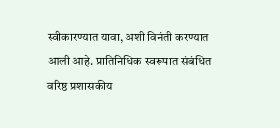स्वीकारण्यात यावा, अशी विनंती करण्यात आली आहे. प्रातिनिधिक स्वरूपात संबंधित वरिष्ठ प्रशासकीय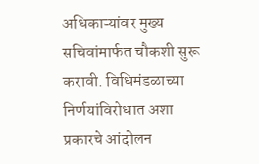अधिकाऱ्यांवर मुख्य सचिवांमार्फत चौकशी सुरू करावी. विधिमंडळाच्या निर्णयांविरोधात अशा प्रकारचे आंदोलन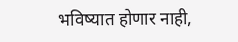भविष्यात होणार नाही,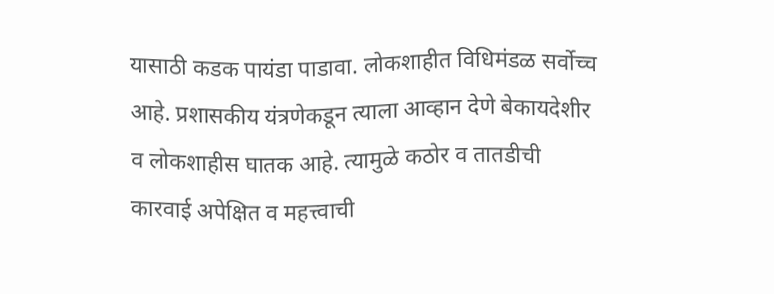यासाठी कडक पायंडा पाडावा. लोकशाहीत विधिमंडळ सर्वोच्च आहे. प्रशासकीय यंत्रणेकडून त्याला आव्हान देणे बेकायदेशीर व लोकशाहीस घातक आहे. त्यामुळे कठोर व तातडीची कारवाई अपेक्षित व महत्त्वाची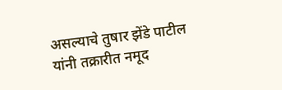असल्याचे तुषार झेंडे पाटील यांनी तक्रारीत नमूद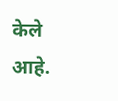केले आहे.